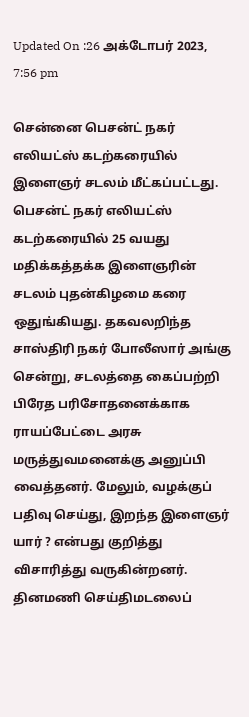Updated On :26 அக்டோபர் 2023, 7:56 pm

சென்னை பெசன்ட் நகர் எலியட்ஸ் கடற்கரையில் இளைஞர் சடலம் மீட்கப்பட்டது.
பெசன்ட் நகர் எலியட்ஸ் கடற்கரையில் 25 வயது மதிக்கத்தக்க இளைஞரின் சடலம் புதன்கிழமை கரை ஒதுங்கியது. தகவலறிந்த சாஸ்திரி நகர் போலீஸார் அங்கு சென்று, சடலத்தை கைப்பற்றி பிரேத பரிசோதனைக்காக ராயப்பேட்டை அரசு மருத்துவமனைக்கு அனுப்பி வைத்தனர். மேலும், வழக்குப் பதிவு செய்து, இறந்த இளைஞர் யார் ? என்பது குறித்து விசாரித்து வருகின்றனர்.
தினமணி செய்திமடலைப்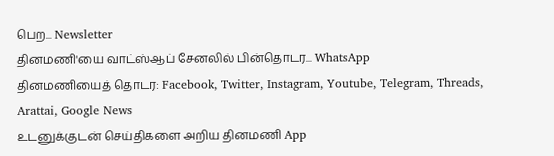பெற... Newsletter
தினமணி'யை வாட்ஸ்ஆப் சேனலில் பின்தொடர... WhatsApp
தினமணியைத் தொடர: Facebook, Twitter, Instagram, Youtube, Telegram, Threads, Arattai, Google News
உடனுக்குடன் செய்திகளை அறிய தினமணி App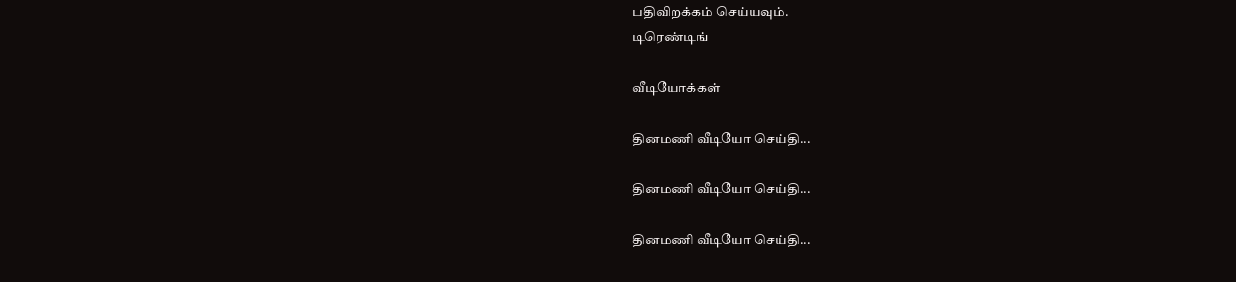பதிவிறக்கம் செய்யவும்.
டிரெண்டிங்

வீடியோக்கள்

தினமணி வீடியோ செய்தி...

தினமணி வீடியோ செய்தி...

தினமணி வீடியோ செய்தி...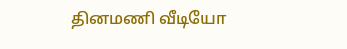தினமணி வீடியோ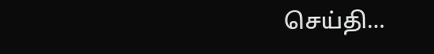செய்தி...